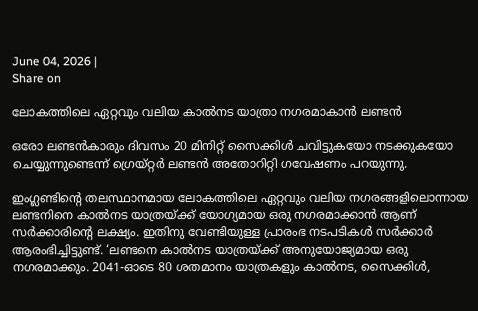June 04, 2026 |
Share on

ലോകത്തിലെ ഏറ്റവും വലിയ കാല്‍നട യാത്രാ നഗരമാകാന്‍ ലണ്ടന്‍

ഒരോ ലണ്ടന്‍കാരും ദിവസം 20 മിനിറ്റ് സൈക്കിള്‍ ചവിട്ടുകയോ നടക്കുകയോ ചെയ്യുന്നുണ്ടെന്ന് ഗ്രെയ്റ്റര്‍ ലണ്ടന്‍ അതോറിറ്റി ഗവേഷണം പറയുന്നു.

ഇംഗ്ലണ്ടിന്റെ തലസ്ഥാനമായ ലോകത്തിലെ ഏറ്റവും വലിയ നഗരങ്ങളിലൊന്നായ ലണ്ടനിനെ കാല്‍നട യാത്രയ്ക്ക് യോഗ്യമായ ഒരു നഗരമാക്കാന്‍ ആണ് സര്‍ക്കാരിന്റെ ലക്ഷ്യം. ഇതിനു വേണ്ടിയുള്ള പ്രാരംഭ നടപടികള്‍ സര്‍ക്കാര്‍ ആരംഭിച്ചിട്ടുണ്ട്. ‘ലണ്ടനെ കാല്‍നട യാത്രയ്ക്ക് അനുയോജ്യമായ ഒരു നഗരമാക്കും. 2041-ഓടെ 80 ശതമാനം യാത്രകളും കാല്‍നട, സൈക്കിള്‍,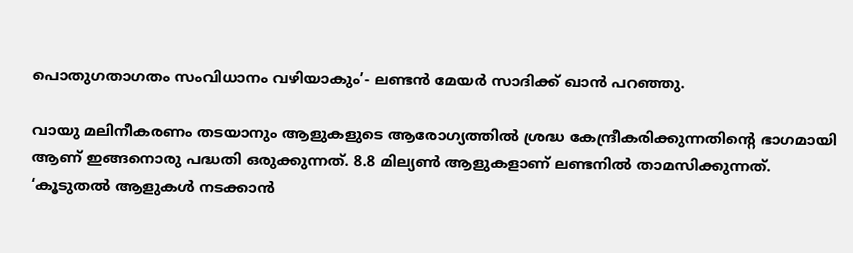പൊതുഗതാഗതം സംവിധാനം വഴിയാകും’- ലണ്ടന്‍ മേയര്‍ സാദിക്ക് ഖാന്‍ പറഞ്ഞു.

വായു മലിനീകരണം തടയാനും ആളുകളുടെ ആരോഗ്യത്തില്‍ ശ്രദ്ധ കേന്ദ്രീകരിക്കുന്നതിന്റെ ഭാഗമായി ആണ് ഇങ്ങനൊരു പദ്ധതി ഒരുക്കുന്നത്. 8.8 മില്യണ്‍ ആളുകളാണ് ലണ്ടനില്‍ താമസിക്കുന്നത്. ‘കൂടുതല്‍ ആളുകള്‍ നടക്കാന്‍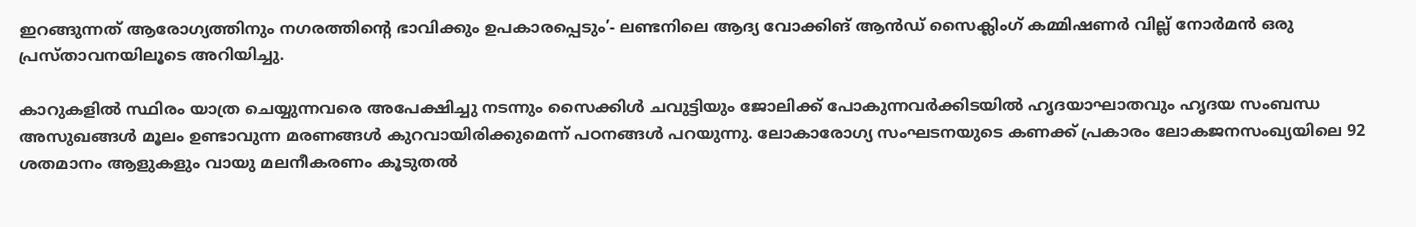ഇറങ്ങുന്നത് ആരോഗ്യത്തിനും നഗരത്തിന്റെ ഭാവിക്കും ഉപകാരപ്പെടും’- ലണ്ടനിലെ ആദ്യ വോക്കിങ് ആന്‍ഡ് സൈക്ലിംഗ് കമ്മിഷണര്‍ വില്ല് നോര്‍മന്‍ ഒരു പ്രസ്താവനയിലൂടെ അറിയിച്ചു.

കാറുകളില്‍ സ്ഥിരം യാത്ര ചെയ്യുന്നവരെ അപേക്ഷിച്ചു നടന്നും സൈക്കിള്‍ ചവുട്ടിയും ജോലിക്ക് പോകുന്നവര്‍ക്കിടയില്‍ ഹൃദയാഘാതവും ഹൃദയ സംബന്ധ അസുഖങ്ങള്‍ മൂലം ഉണ്ടാവുന്ന മരണങ്ങള്‍ കുറവായിരിക്കുമെന്ന് പഠനങ്ങള്‍ പറയുന്നു. ലോകാരോഗ്യ സംഘടനയുടെ കണക്ക് പ്രകാരം ലോകജനസംഖ്യയിലെ 92 ശതമാനം ആളുകളും വായു മലനീകരണം കൂടുതല്‍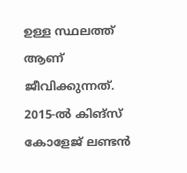ഉള്ള സ്ഥലത്ത് ആണ് ജീവിക്കുന്നത്. 2015-ല്‍ കിങ്‌സ് കോളേജ് ലണ്ടന്‍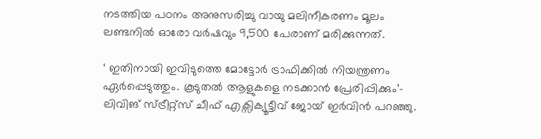നടത്തിയ പഠനം അനുസരിച്ചു വായു മലിനീകരണം മൂലം ലണ്ടനില്‍ ഓരോ വര്‍ഷവും 9,500 പേരാണ് മരിക്കുന്നത്.

‘ ഇതിനായി ഇവിടുത്തെ മോട്ടോര്‍ ട്രാഫിക്കില്‍ നിയന്ത്രണം ഏര്‍പ്പെടുത്തും. കൂടുതല്‍ ആളുകളെ നടക്കാന്‍ പ്രേരിപ്പിക്കും’- ലിവിങ് സ്ട്രീറ്റ്സ് ചീഫ് എക്സിക്യൂട്ടീവ് ജോയ് ഇര്‍വിന്‍ പറഞ്ഞു.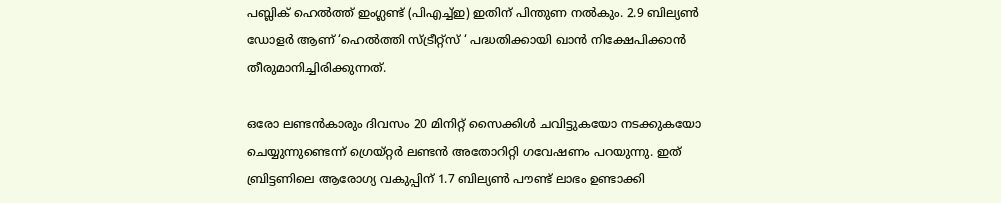പബ്ലിക് ഹെല്‍ത്ത് ഇംഗ്ലണ്ട് (പിഎച്ച്ഇ) ഇതിന് പിന്തുണ നല്‍കും. 2.9 ബില്യണ്‍ ഡോളര്‍ ആണ് ‘ഹെല്‍ത്തി സ്ട്രീറ്റ്സ് ‘ പദ്ധതിക്കായി ഖാന്‍ നിക്ഷേപിക്കാന്‍ തീരുമാനിച്ചിരിക്കുന്നത്.

ഒരോ ലണ്ടന്‍കാരും ദിവസം 20 മിനിറ്റ് സൈക്കിള്‍ ചവിട്ടുകയോ നടക്കുകയോ ചെയ്യുന്നുണ്ടെന്ന് ഗ്രെയ്റ്റര്‍ ലണ്ടന്‍ അതോറിറ്റി ഗവേഷണം പറയുന്നു. ഇത് ബ്രിട്ടണിലെ ആരോഗ്യ വകുപ്പിന് 1.7 ബില്യണ്‍ പൗണ്ട് ലാഭം ഉണ്ടാക്കി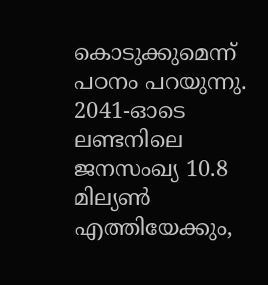കൊടുക്കുമെന്ന് പഠനം പറയുന്നു. 2041-ഓടെ ലണ്ടനിലെ ജനസംഖ്യ 10.8 മില്യണ്‍ എത്തിയേക്കും,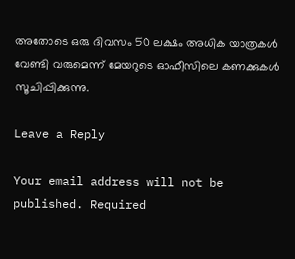അതോടെ ഒരു ദിവസം 50 ലക്ഷം അധിക യാത്രകള്‍ വേണ്ടി വരുമെന്ന് മേയറുടെ ഓഫീസിലെ കണക്കുകള്‍ സൂചിപ്പിക്കുന്നു.

Leave a Reply

Your email address will not be published. Required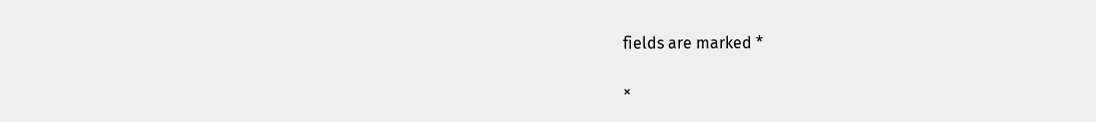fields are marked *

×